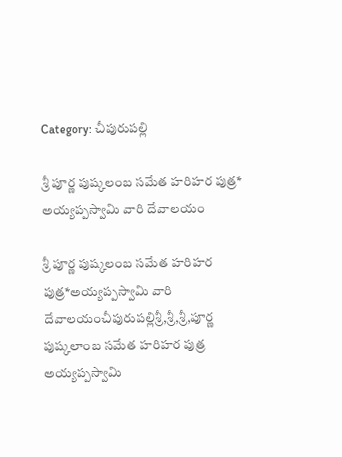Category: చీపురుపల్లి

శ్రీ పూర్ణ పుష్కలంబ సమేత హరిహర పుత్ర*
అయ్యప్పస్వామి వారి దేవాలయం

శ్రీ పూర్ణ పుష్కలంబ సమేత హరిహర పుత్ర*అయ్యప్పస్వామి వారి దేవాలయంచీపురుపల్లిశ్రీ,శ్రీ,శ్రీ,పూర్ణ పుష్కలాంబ సమేత హరిహర పుత్ర అయ్యప్పస్వామి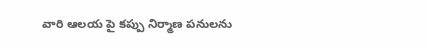వారి ఆలయ పై కప్పు నిర్మాణ పనులను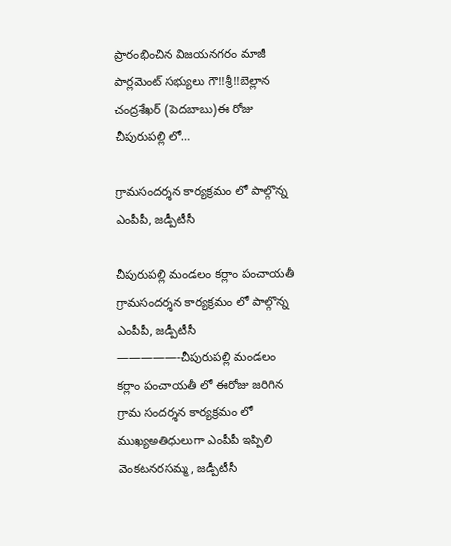ప్రారంభించిన విజయనగరం మాజీ పార్లమెంట్ సభ్యులు గౌ!!శ్రీ!!బెల్లాన చంద్రశేఖర్ (పెదబాబు)ఈ రోజు చీపురుపల్లి లో…

గ్రామసందర్శన కార్యక్రమం లో పాల్గొన్న               ఎంపీపీ, జడ్పీటీసీ

చీపురుపల్లి మండలం కర్లాం పంచాయతీ గ్రామసందర్శన కార్యక్రమం లో పాల్గొన్న ఎంపీపీ, జడ్పీటీసీ —————-చీపురుపల్లి మండలం కర్లాం పంచాయతీ లో ఈరోజు జరిగిన గ్రామ సందర్శన కార్యక్రమం లో ముఖ్యఅతిధులుగా ఎంపీపీ ఇప్పిలి వెంకటనరసమ్మ, జడ్పీటీసీ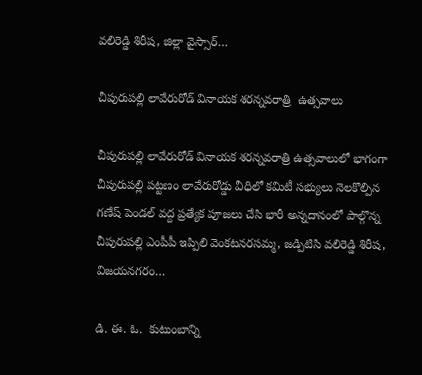వలిరెడ్డి శిరీష, జిల్లా వైస్సార్…

చీపురుపల్లి లావేరురోడ్ వినాయక శరన్నవరాత్రి  ఉత్సవాలు

చీపురుపల్లి లావేరురోడ్ వినాయక శరన్నవరాత్రి ఉత్సవాలులో భాగంగా చీపురుపల్లి పట్టణం లావేరురోడ్డు వీధిలో కమిటీ సభ్యులు నెలకొల్పిన గణేష్ పెండల్ వద్ద ప్రత్యేక పూజలు చేసి భారీ అన్నదానంలో పాల్గొన్న చీపురుపల్లి ఎంపీపీ ఇప్పిలి వెంకటనరసమ్మ, జడ్పిటిసి వలిరెడ్డి శిరీష, విజయనగరం…

డి. ఈ. ఓ.  కుటుంబాన్ని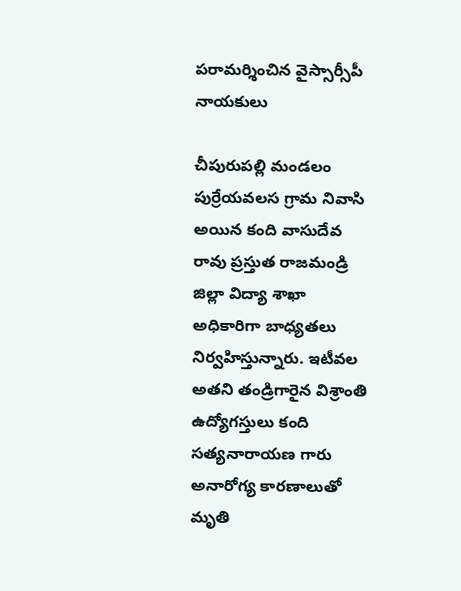పరామర్శించిన వైస్సార్సీపీ నాయకులు

చీపురుపల్లి మండలం పుర్రేయవలస గ్రామ నివాసి అయిన కంది వాసుదేవ రావు ప్రస్తుత రాజమండ్రి జిల్లా విద్యా శాఖా అధికారిగా బాధ్యతలు నిర్వహిస్తున్నారు. ఇటీవల అతని తండ్రిగారైన విశ్రాంతి ఉద్యోగస్తులు కంది సత్యనారాయణ గారు అనారోగ్య కారణాలుతో మృతి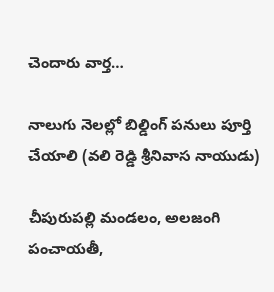చెందారు వార్త…

నాలుగు నెలల్లో బిల్డింగ్ పనులు పూర్తి చేయాలి (వలి రెడ్డి శ్రీనివాస నాయుడు)

చీపురుపల్లి మండలం, అలజంగి పంచాయతీ,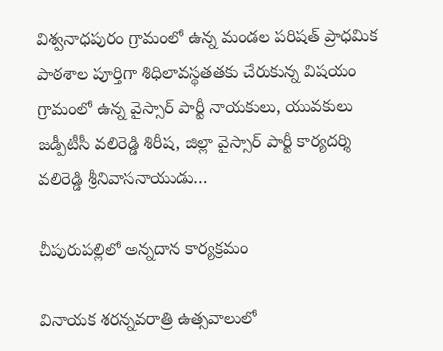విశ్వనాధపురం గ్రామంలో ఉన్న మండల పరిషత్ ప్రాధమిక పాఠశాల పూర్తిగా శిధిలావస్థతతకు చేరుకున్న విషయం గ్రామంలో ఉన్న వైస్సార్ పార్టీ నాయకులు, యువకులు జడ్పీటీసీ వలిరెడ్డి శిరీష, జిల్లా వైస్సార్ పార్టీ కార్యదర్శి వలిరెడ్డి శ్రీనివాసనాయుడు…

చీపురుపల్లిలో అన్నదాన కార్యక్రమం

వినాయక శరన్నవరాత్రి ఉత్సవాలులో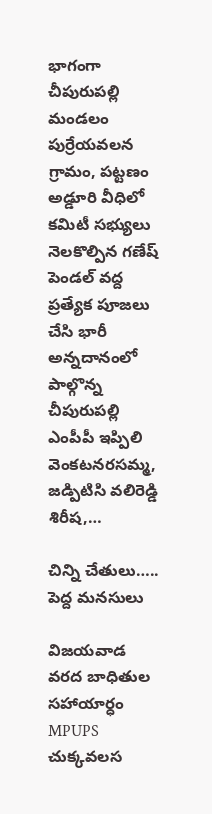భాగంగా చీపురుపల్లి మండలం పుర్రేయవలన గ్రామం, పట్టణం అడ్డూరి వీధిలో కమిటీ సభ్యులు నెలకొల్పిన గణేష్ పెండల్ వద్ద ప్రత్యేక పూజలు చేసి భారీ అన్నదానంలో పాల్గొన్న చీపురుపల్లి ఎంపీపీ ఇప్పిలి వెంకటనరసమ్మ, జడ్పిటిసి వలిరెడ్డి శిరీష,…

చిన్ని చేతులు….. పెద్ద మనసులు

విజయవాడ వరద బాధితుల సహాయార్ధం MPUPS చుక్కవలస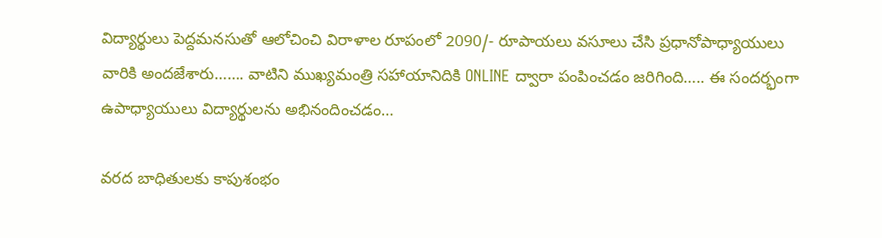విద్యార్థులు పెద్దమనసుతో ఆలోచించి విరాళాల రూపంలో 2090/- రూపాయలు వసూలు చేసి ప్రధానోపాధ్యాయులు వారికి అందజేశారు……. వాటిని ముఖ్యమంత్రి సహాయానిదికి ONLINE ద్వారా పంపించడం జరిగింది….. ఈ సందర్భంగా ఉపాధ్యాయులు విద్యార్థులను అభినందించడం…

వరద బాధితులకు కాపుశంభం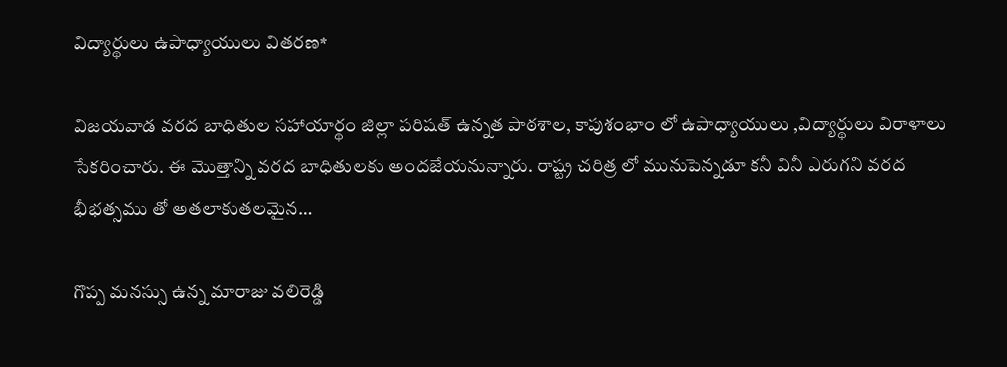విద్యార్థులు ఉపాధ్యాయులు వితరణ*

విజయవాడ వరద బాధితుల సహాయార్థం జిల్లా పరిషత్ ఉన్నత పాఠశాల, కాపుశంభాం లో ఉపాధ్యాయులు ,విద్యార్థులు విరాళాలు సేకరించారు. ఈ మొత్తాన్ని వరద బాధితులకు అందజేయనున్నారు. రాష్ట్ర చరిత్ర లో మునుపెన్నడూ కనీ వినీ ఎరుగని వరద భీభత్సము తో అతలాకుతలమైన…

గొప్ప మనస్సు ఉన్న మారాజు వలిరెడ్డి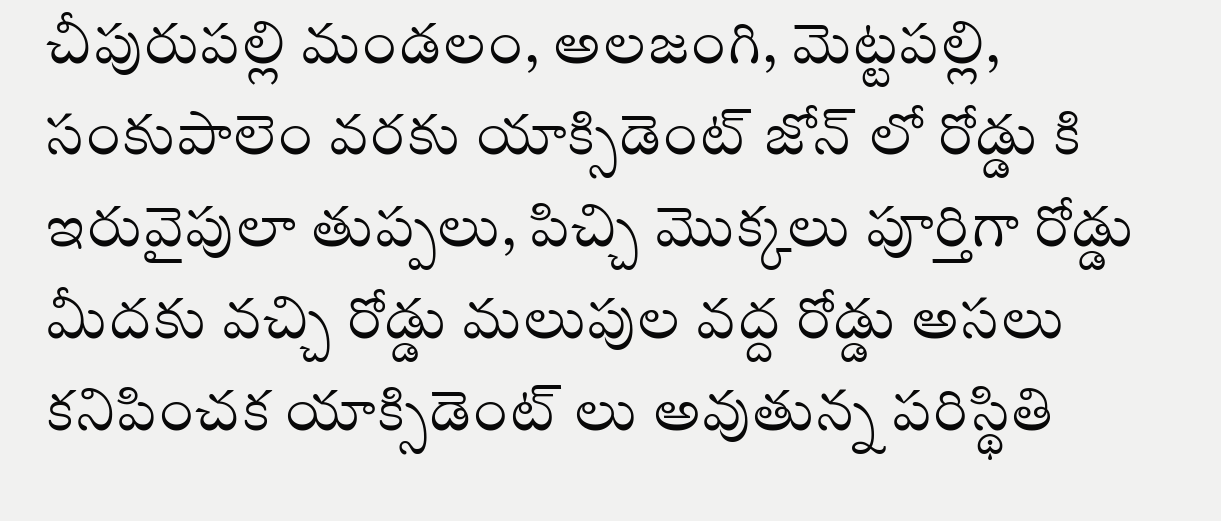చీపురుపల్లి మండలం, అలజంగి, మెట్టపల్లి, సంకుపాలెం వరకు యాక్సిడెంట్ జోన్ లో రోడ్డు కి ఇరువైపులా తుప్పలు, పిచ్చి మొక్కలు పూర్తిగా రోడ్డు మీదకు వచ్చి రోడ్డు మలుపుల వద్ద రోడ్డు అసలు కనిపించక యాక్సిడెంట్ లు అవుతున్న పరిస్థితి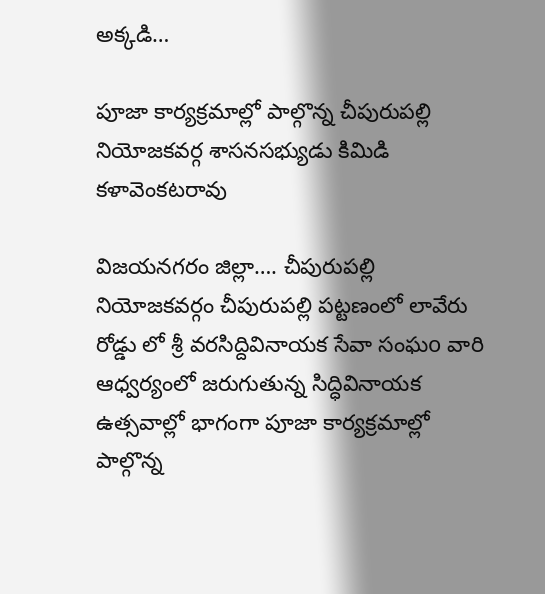అక్కడి…

పూజా కార్యక్రమాల్లో పాల్గొన్న చీపురుపల్లి నియోజకవర్గ శాసనసభ్యుడు కిమిడి కళావెంకటరావు

విజయనగరం జిల్లా…. చీపురుపల్లి నియోజకవర్గం చీపురుపల్లి పట్టణంలో లావేరు రోడ్డు లో శ్రీ వరసిద్దివినాయక సేవా సంఘo వారి ఆధ్వర్యంలో జరుగుతున్న సిద్ధివినాయక ఉత్సవాల్లో భాగంగా పూజా కార్యక్రమాల్లో పాల్గొన్న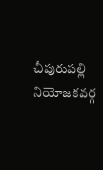చీపురుపల్లి నియోజకవర్గ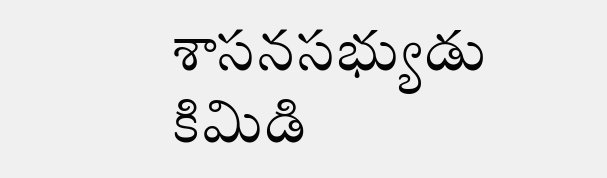శాసనసభ్యుడు కిమిడి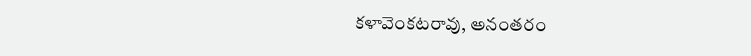కళావెంకటరావు, అనంతరం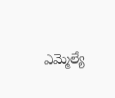ఎమ్మెల్యే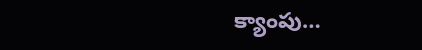క్యాంపు…